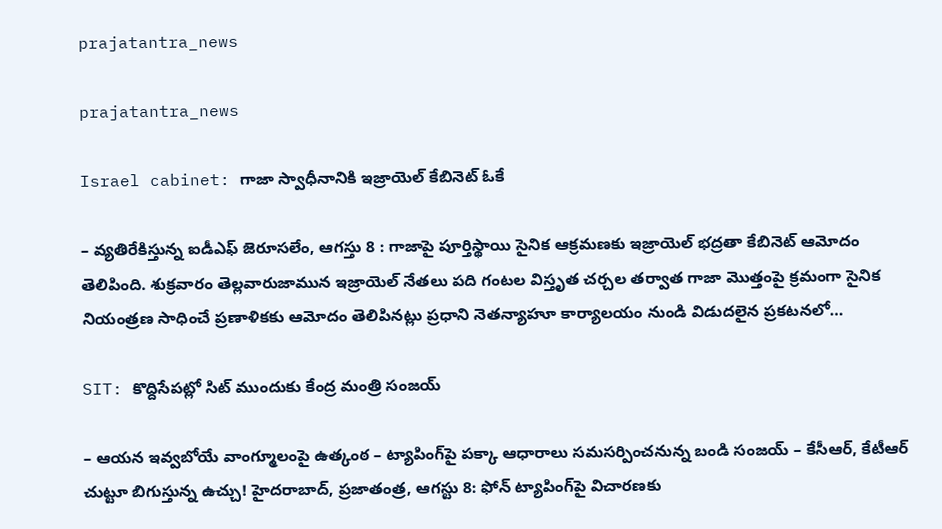prajatantra_news

prajatantra_news

Israel cabinet: గాజా స్వాధీనానికి ఇజ్రాయెల్‌ కేబినెట్‌ ఓకే

– వ్యతిరేకిస్తున్న ఐడీఎఫ్‌ జెరూసలేం, ఆగస్తు 8 : గాజాపై పూర్తిస్థాయి సైనిక ఆక్రమణకు ఇజ్రాయెల్‌ భద్రతా కేబినెట్‌ ఆమోదం తెలిపింది. శుక్రవారం తెల్లవారుజామున ఇజ్రాయెల్‌ నేతలు పది గంటల విస్తృత చర్చల తర్వాత గాజా మొత్తంపై క్రమంగా సైనిక నియంత్రణ సాధించే ప్రణాళికకు ఆమోదం తెలిపినట్లు ప్రధాని నెతన్యాహూ కార్యాలయం నుండి విడుదలైన ప్రకటనలో…

SIT: కొద్దిసేపట్లో సిట్‌ ముందుకు కేంద్ర మంత్రి సంజయ్‌

– ఆయన ఇవ్వబోయే వాంగ్మూలంపై ఉత్కంఠ – ట్యాపింగ్‌పై పక్కా ఆధారాలు సమసర్పించనున్న బండి సంజయ్‌ – కేసీఆర్‌, కేటీఆర్‌ చుట్టూ బిగుస్తున్న ఉచ్చు! హైదరాబాద్‌, ప్రజాతంత్ర, ఆగస్టు 8: ఫోన్‌ ట్యాపింగ్‌పై విచారణకు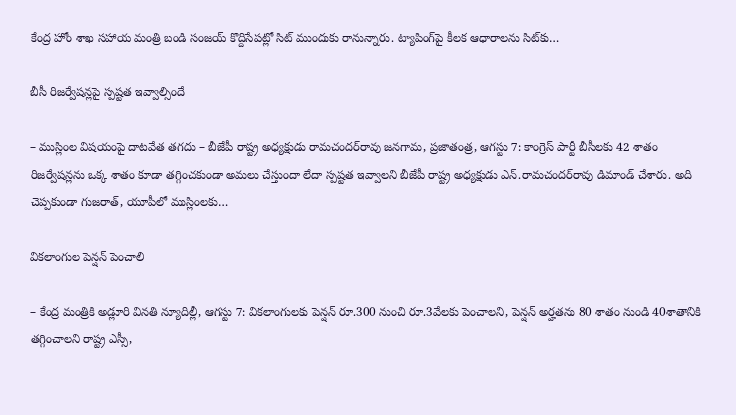కేంద్ర హోం శాఖ సహాయ మంత్రి బండి సంజయ్‌ కొద్దిసేపట్లో సిట్‌ ముందుకు రానున్నారు. ట్యాపింగ్‌పై కీలక ఆధారాలను సిట్‌కు…

బీసీ రిజర్వేషన్లపై స్పష్టత ఇవ్వాల్సిందే

– ముస్లింల విషయంపై దాటవేత తగదు – బీజేపీ రాష్ట్ర అధ్యక్షుడు రామచందర్‌రావు జనగామ, ప్రజాతంత్ర, ఆగస్టు 7: కాంగ్రెస్‌ పార్టీ బీసీలకు 42 శాతం రిజర్వేషన్లను ఒక్క శాతం కూడా తగ్గించకుండా అమలు చేస్తుందా లేదా స్పష్టత ఇవ్వాలని బీజేపీ రాష్ట్ర అధ్యక్షుడు ఎన్‌.రామచందర్‌రావు డిమాండ్‌ చేశారు. అది చెప్పకుండా గుజరాత్‌, యూపీలో ముస్లింలకు…

వికలాంగుల పెన్షన్‌ పెంచాలి

– కేంద్ర మంత్రికి అడ్లూరి వినతి న్యూదిల్లీ, ఆగస్టు 7: వికలాంగులకు పెన్షన్‌ రూ.300 నుంచి రూ.3వేలకు పెంచాలని, పెన్షన్‌ అర్హతను 80 శాతం నుండి 40శాతానికి తగ్గించాలని రాష్ట్ర ఎస్సీ,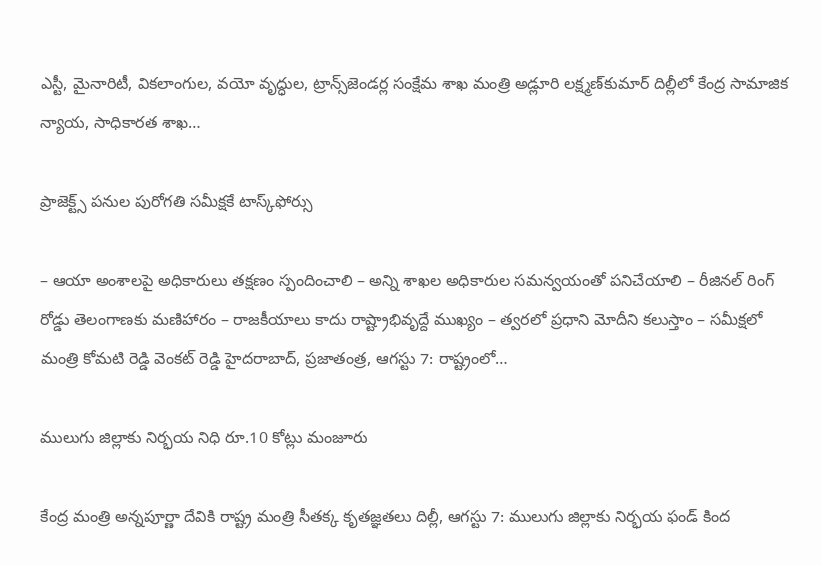ఎస్టీ, మైనారిటీ, వికలాంగుల, వయో వృద్ధుల, ట్రాన్స్‌జెండర్ల సంక్షేమ శాఖ మంత్రి అడ్లూరి లక్ష్మణ్‌కుమార్‌ దిల్లీలో కేంద్ర సామాజిక న్యాయ, సాధికారత శాఖ…

ప్రాజెక్ట్స్‌ పనుల పురోగతి సమీక్షకే టాస్క్‌ఫోర్సు

– ఆయా అంశాలపై అధికారులు తక్షణం స్పందించాలి – అన్ని శాఖల అధికారుల సమన్వయంతో పనిచేయాలి – రీజినల్‌ రింగ్‌ రోడ్డు తెలంగాణకు మణిహారం – రాజకీయాలు కాదు రాష్ట్రాభివృద్దే ముఖ్యం – త్వరలో ప్రధాని మోదీని కలుస్తాం – సమీక్షలో మంత్రి కోమటి రెడ్డి వెంకట్‌ రెడ్డి హైదరాబాద్‌, ప్రజాతంత్ర, ఆగస్టు 7: రాష్ట్రంలో…

ములుగు జిల్లాకు నిర్భయ నిధి రూ.10 కోట్లు మంజూరు

కేంద్ర మంత్రి అన్నపూర్ణా దేవికి రాష్ట్ర మంత్రి సీతక్క కృతజ్ఞతలు దిల్లీ, ఆగస్టు 7: ములుగు జిల్లాకు నిర్భయ ఫండ్‌ కింద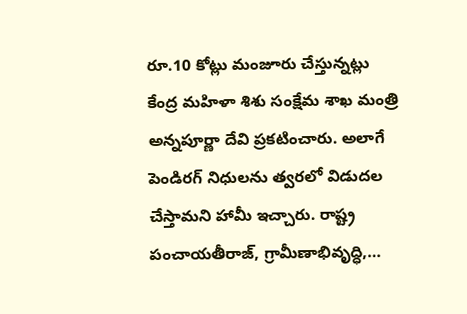రూ.10 కోట్లు మంజూరు చేస్తున్నట్లు కేంద్ర మహిళా శిశు సంక్షేమ శాఖ మంత్రి అన్నపూర్ణా దేవి ప్రకటించారు. అలాగే పెండిరగ్‌ నిధులను త్వరలో విడుదల చేస్తామని హామీ ఇచ్చారు. రాష్ట్ర పంచాయతీరాజ్‌, గ్రామీణాభివృద్ధి,…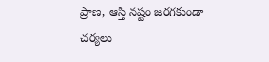ప్రాణ, ఆస్తి నష్టం జరగకుండా చర్యలు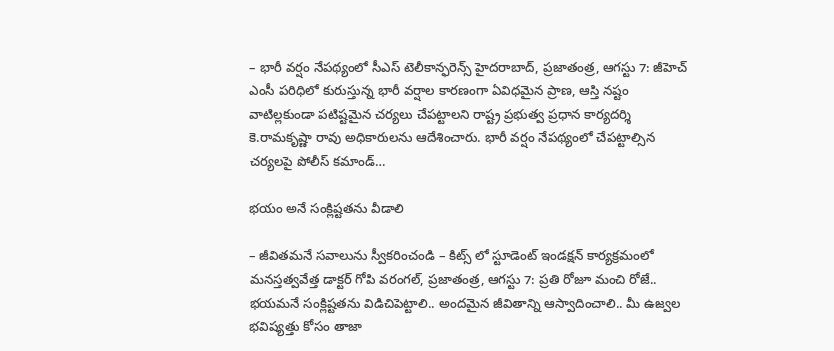– భారీ వర్షం నేపథ్యంలో సీఎస్‌ టెలీకాన్ఫరెన్స్‌ హైదరాబాద్‌, ప్రజాతంత్ర, ఆగస్టు 7: జీహెచ్‌ ఎంసీ పరిధిలో కురుస్తున్న భారీ వర్షాల కారణంగా ఏవిధమైన ప్రాణ, ఆస్తి నష్టం వాటిల్లకుండా పటిష్టమైన చర్యలు చేపట్టాలని రాష్ట్ర ప్రభుత్వ ప్రధాన కార్యదర్శి కె.రామకృష్ణా రావు అధికారులను ఆదేశించారు. భారీ వర్షం నేపథ్యంలో చేపట్టాల్సిన చర్యలపై పోలీస్‌ కమాండ్‌…

భయం అనే సంక్లిష్టతను వీడాలి

– జీవితమనే సవాలును స్వీకరించండి – కిట్స్‌ లో స్టూడెంట్‌ ఇండక్షన్‌ కార్యక్రమంలో మనస్తత్వవేత్త డాక్టర్‌ గోపి వరంగల్‌, ప్రజాతంత్ర, ఆగస్టు 7: ప్రతి రోజూ మంచి రోజే.. భయమనే సంక్లిష్టతను విడిచిపెట్టాలి.. అందమైన జీవితాన్ని ఆస్వాదించాలి.. మీ ఉజ్వల భవిష్యత్తు కోసం తాజా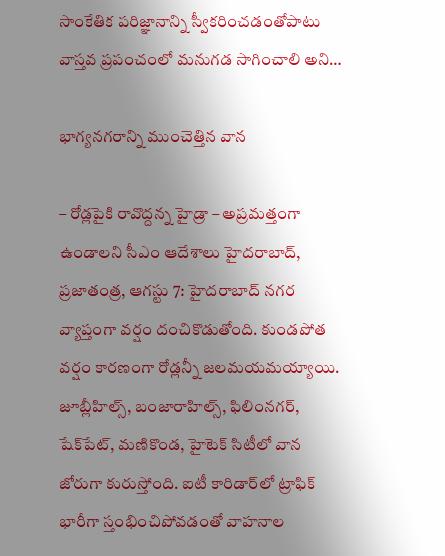సాంకేతిక పరిజ్ఞానాన్ని స్వీకరించడంతోపాటు వాస్తవ ప్రపంచంలో మనుగడ సాగించాలి అని…

భాగ్యనగరాన్ని ముంచెత్తిన వాన

– రోడ్లపైకి రావొద్దన్న హైడ్రా – అప్రమత్తంగా ఉండాలని సీఎం ఆదేశాలు హైదరాబాద్‌, ప్రజాతంత్ర, ఆగస్టు 7: హైదరాబాద్‌ నగర వ్యాప్తంగా వర్షం దంచికొడుతోంది. కుండపోత వర్షం కారణంగా రోడ్లన్నీ జలమయమయ్యాయి. జూబ్లీహిల్స్‌, బంజారాహిల్స్‌, ఫిలింనగర్‌, షేక్‌పేట్‌, మణికొండ, హైటెక్‌ సిటీలో వాన జోరుగా కురుస్తోంది. ఐటీ కారిడార్‌లో ట్రాఫిక్‌ భారీగా స్తంభించిపోవడంతో వాహనాల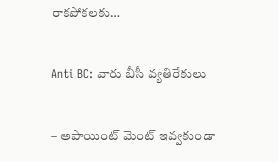రాకపోకలకు…

Anti BC: వారు బీసీ వ్య‌తిరేకులు

– అపాయింట్ మెంట్ ఇవ్వ‌కుండా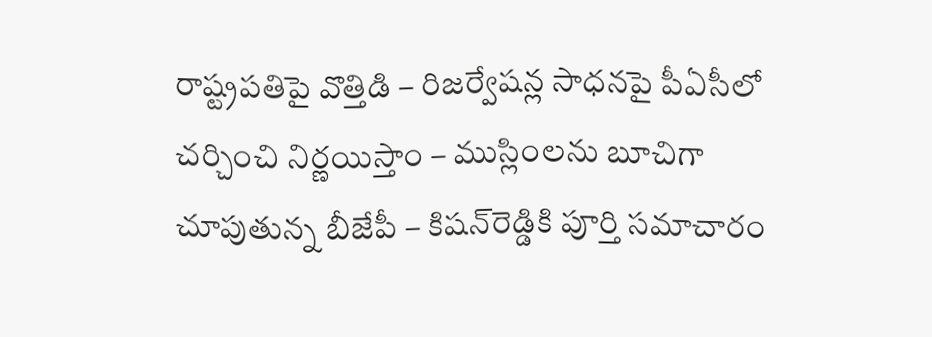రాష్ట్రప‌తిపై వొత్తిడి – రిజ‌ర్వేష‌న్ల సాధ‌న‌పై పీఏసీలో చ‌ర్చించి నిర్ణ‌యిస్తాం – ముస్లింల‌ను బూచిగా చూపుతున్న బీజేపీ – కిష‌న్‌రెడ్డికి పూర్తి స‌మాచారం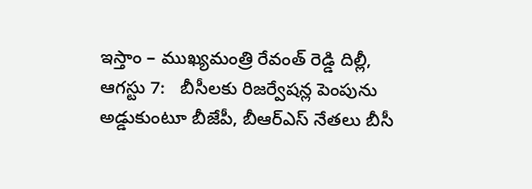ఇస్తాం – ముఖ్యమంత్రి రేవంత్ రెడ్డి దిల్లీ, ఆగ‌స్టు 7:   బీసీల‌కు రిజ‌ర్వేష‌న్ల పెంపును అడ్డుకుంటూ బీజేపీ, బీఆర్ఎస్ నేత‌లు బీసీ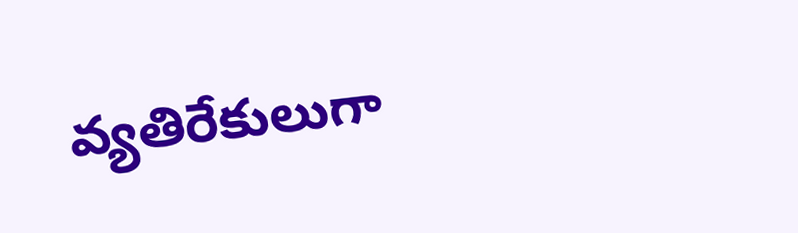వ్య‌తిరేకులుగా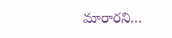మారార‌ని…